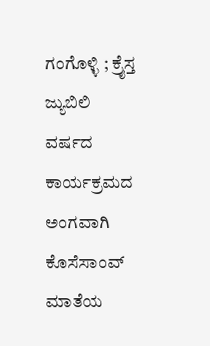ಗಂಗೊಳ್ಳಿ ; ಕ್ರೈಸ್ತ ಜ್ಯುಬಿಲಿ ವರ್ಷದ ಕಾರ್ಯಕ್ರಮದ ಅಂಗವಾಗಿ ಕೊಸೆಸಾಂವ್ ಮಾತೆಯ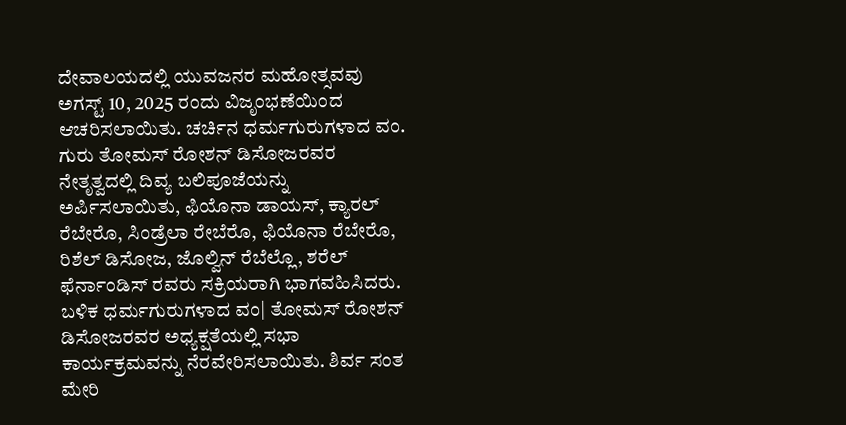ದೇವಾಲಯದಲ್ಲಿ ಯುವಜನರ ಮಹೋತ್ಸವವು ಅಗಸ್ಟ್ 10, 2025 ರಂದು ವಿಜೃಂಭಣೆಯಿಂದ ಆಚರಿಸಲಾಯಿತು. ಚರ್ಚಿನ ಧರ್ಮಗುರುಗಳಾದ ವಂ. ಗುರು ತೋಮಸ್ ರೋಶನ್ ಡಿಸೋಜರವರ ನೇತೃತ್ವದಲ್ಲಿ ದಿವ್ಯ ಬಲಿಪೂಜೆಯನ್ನು ಅರ್ಪಿಸಲಾಯಿತು, ಫಿಯೊನಾ ಡಾಯಸ್, ಕ್ಯಾರಲ್ ರೆಬೇರೊ, ಸಿಂಡ್ರೆಲಾ ರೇಬೆರೊ, ಫಿಯೊನಾ ರೆಬೇರೊ, ರಿಶೆಲ್ ಡಿಸೋಜ, ಜೊಲ್ವಿನ್ ರೆಬೆಲ್ಲೊ, ಶರೆಲ್ ಫೆರ್ನಾಂಡಿಸ್ ರವರು ಸಕ್ರಿಯರಾಗಿ ಭಾಗವಹಿಸಿದರು. ಬಳಿಕ ಧರ್ಮಗುರುಗಳಾದ ವಂ| ತೋಮಸ್ ರೋಶನ್ ಡಿಸೋಜರವರ ಅಧ್ಯಕ್ಷತೆಯಲ್ಲಿ ಸಭಾ ಕಾರ್ಯಕ್ರಮವನ್ನು ನೆರವೇರಿಸಲಾಯಿತು. ಶಿರ್ವ ಸಂತ ಮೇರಿ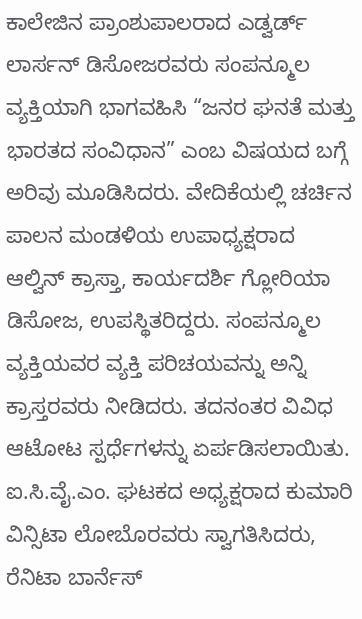ಕಾಲೇಜಿನ ಪ್ರಾಂಶುಪಾಲರಾದ ಎಡ್ವರ್ಡ್ ಲಾರ್ಸನ್ ಡಿಸೋಜರವರು ಸಂಪನ್ಮೂಲ ವ್ಯಕ್ತಿಯಾಗಿ ಭಾಗವಹಿಸಿ “ಜನರ ಘನತೆ ಮತ್ತು ಭಾರತದ ಸಂವಿಧಾನ” ಎಂಬ ವಿಷಯದ ಬಗ್ಗೆ ಅರಿವು ಮೂಡಿಸಿದರು. ವೇದಿಕೆಯಲ್ಲಿ ಚರ್ಚಿನ ಪಾಲನ ಮಂಡಳಿಯ ಉಪಾಧ್ಯಕ್ಷರಾದ ಆಲ್ವಿನ್ ಕ್ರಾಸ್ತಾ, ಕಾರ್ಯದರ್ಶಿ ಗ್ಲೋರಿಯಾ ಡಿಸೋಜ, ಉಪಸ್ಥಿತರಿದ್ದರು. ಸಂಪನ್ಮೂಲ ವ್ಯಕ್ತಿಯವರ ವ್ಯಕ್ತಿ ಪರಿಚಯವನ್ನು ಅನ್ನಿ ಕ್ರಾಸ್ತರವರು ನೀಡಿದರು. ತದನಂತರ ವಿವಿಧ ಆಟೋಟ ಸ್ಪರ್ಧೆಗಳನ್ನು ಏರ್ಪಡಿಸಲಾಯಿತು. ಐ.ಸಿ.ವೈ.ಎಂ. ಘಟಕದ ಅಧ್ಯಕ್ಷರಾದ ಕುಮಾರಿ ವಿನ್ಸಿಟಾ ಲೋಬೊರವರು ಸ್ವಾಗತಿಸಿದರು, ರೆನಿಟಾ ಬಾರ್ನೆಸ್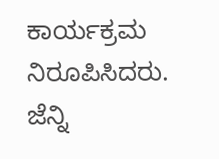ಕಾರ್ಯಕ್ರಮ ನಿರೂಪಿಸಿದರು.
ಜೆನ್ನಿ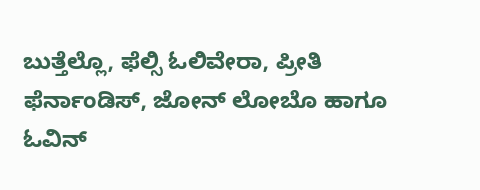ಬುತ್ತೆಲ್ಲೊ, ಫೆಲ್ಸಿ ಓಲಿವೇರಾ, ಪ್ರೀತಿ ಫೆರ್ನಾಂಡಿಸ್, ಜೋನ್ ಲೋಬೊ ಹಾಗೂ ಓವಿನ್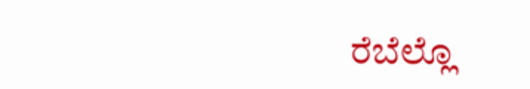ರೆಬೆಲ್ಲೊ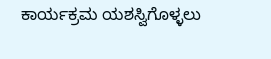ಕಾರ್ಯಕ್ರಮ ಯಶಸ್ವಿಗೊಳ್ಳಲು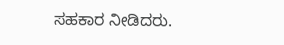ಸಹಕಾರ ನೀಡಿದರು.